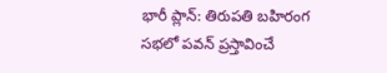భారీ ప్లాన్: తిరుపతి బహిరంగ సభలో పవన్ ప్రస్తావించే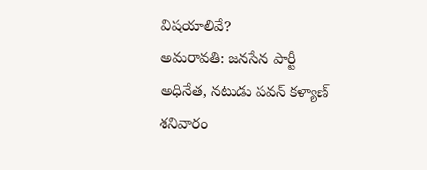విషయాలివే?
అమరావతి: జనసేన పార్టీ అధినేత, నటుడు పవన్ కళ్యాణ్ శనివారం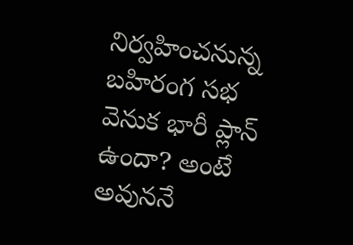నిర్వహించనున్న బహిరంగ సభ వెనుక భారీ ప్లాన్ ఉందా? అంటే అవుననే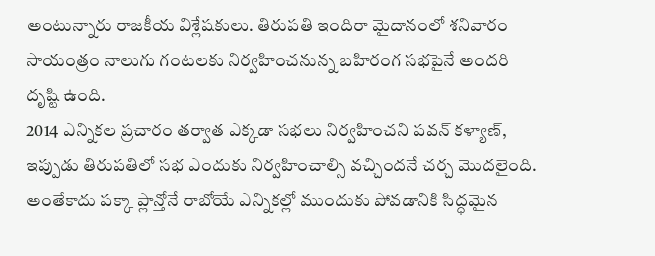అంటున్నారు రాజకీయ విశ్లేషకులు. తిరుపతి ఇందిరా మైదానంలో శనివారం సాయంత్రం నాలుగు గంటలకు నిర్వహించనున్న బహిరంగ సభపైనే అందరి దృష్టి ఉంది.
2014 ఎన్నికల ప్రచారం తర్వాత ఎక్కడా సభలు నిర్వహించని పవన్ కళ్యాణ్, ఇప్పుడు తిరుపతిలో సభ ఎందుకు నిర్వహించాల్సి వచ్చిందనే చర్చ మొదలైంది. అంతేకాదు పక్కా ప్లాన్తోనే రాబోయే ఎన్నికల్లో ముందుకు పోవడానికి సిద్ధమైన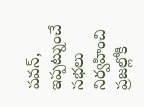పవన్, ఇప్పట్నుంచే సభలు నిర్వహించి ప్రజల్లోకి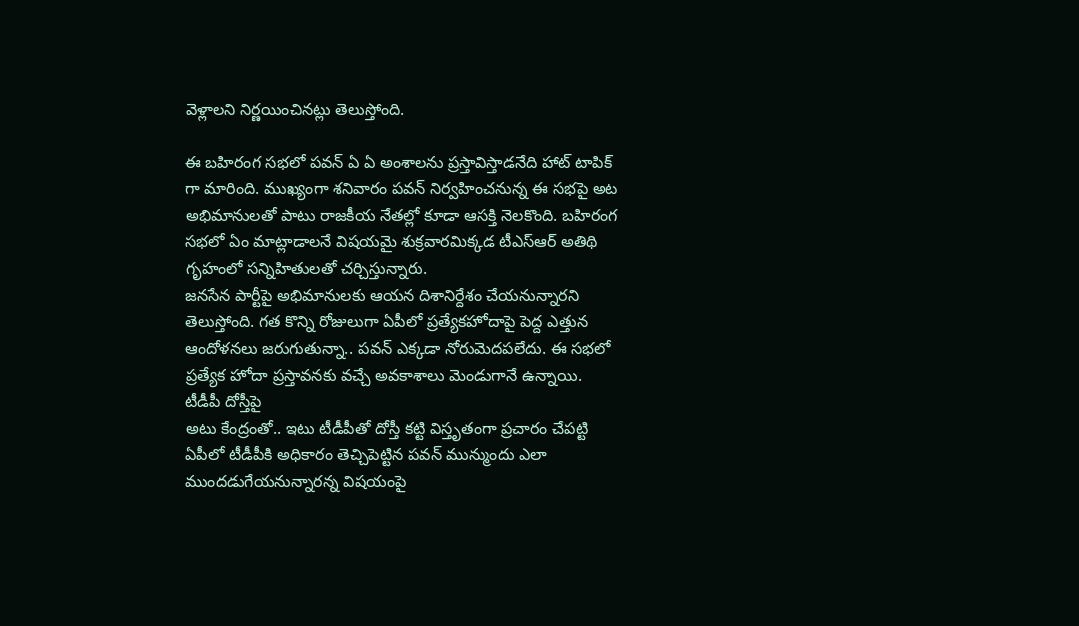వెళ్లాలని నిర్ణయించినట్లు తెలుస్తోంది.

ఈ బహిరంగ సభలో పవన్ ఏ ఏ అంశాలను ప్రస్తావిస్తాడనేది హాట్ టాపిక్ గా మారింది. ముఖ్యంగా శనివారం పవన్ నిర్వహించనున్న ఈ సభపై అట అభిమానులతో పాటు రాజకీయ నేతల్లో కూడా ఆసక్తి నెలకొంది. బహిరంగ సభలో ఏం మాట్లాడాలనే విషయమై శుక్రవారమిక్కడ టీఎస్ఆర్ అతిథి గృహంలో సన్నిహితులతో చర్చిస్తున్నారు.
జనసేన పార్టీపై అభిమానులకు ఆయన దిశానిర్దేశం చేయనున్నారని తెలుస్తోంది. గత కొన్ని రోజులుగా ఏపీలో ప్రత్యేకహోదాపై పెద్ద ఎత్తున ఆందోళనలు జరుగుతున్నా.. పవన్ ఎక్కడా నోరుమెదపలేదు. ఈ సభలో ప్రత్యేక హోదా ప్రస్తావనకు వచ్చే అవకాశాలు మెండుగానే ఉన్నాయి.
టీడీపీ దోస్తీపై
అటు కేంద్రంతో.. ఇటు టీడీపీతో దోస్తీ కట్టి విస్తృతంగా ప్రచారం చేపట్టి ఏపీలో టీడీపీకి అధికారం తెచ్చిపెట్టిన పవన్ మున్ముందు ఎలా ముందడుగేయనున్నారన్న విషయంపై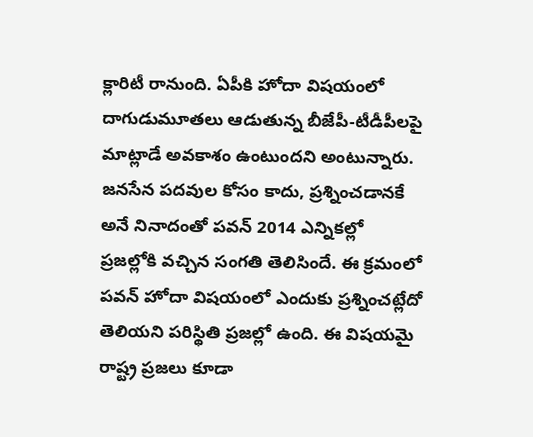క్లారిటీ రానుంది. ఏపీకి హోదా విషయంలో దాగుడుమూతలు ఆడుతున్న బీజేపీ-టీడీపీలపై మాట్లాడే అవకాశం ఉంటుందని అంటున్నారు.
జనసేన పదవుల కోసం కాదు, ప్రశ్నించడానకే అనే నినాదంతో పవన్ 2014 ఎన్నికల్లో ప్రజల్లోకి వచ్చిన సంగతి తెలిసిందే. ఈ క్రమంలో పవన్ హోదా విషయంలో ఎందుకు ప్రశ్నించట్లేదో తెలియని పరిస్థితి ప్రజల్లో ఉంది. ఈ విషయమై రాష్ట్ర ప్రజలు కూడా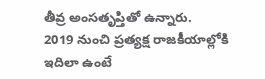తీవ్ర అంసతృప్తితో ఉన్నారు.
2019 నుంచి ప్రత్యక్ష రాజకీయాల్లోకి
ఇదిలా ఉంటే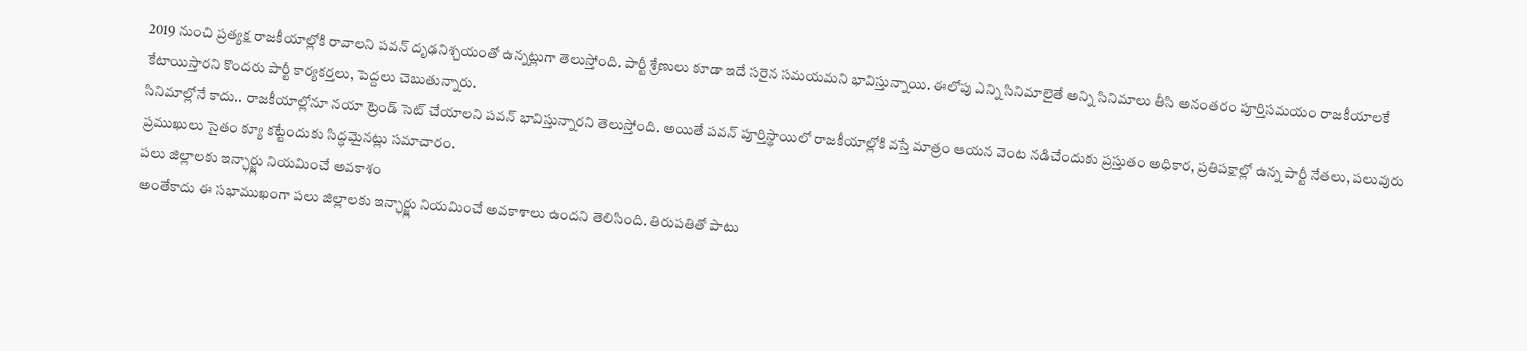2019 నుంచి ప్రత్యక్ష రాజకీయాల్లోకి రావాలని పవన్ దృఢనిశ్చయంతో ఉన్నట్లుగా తెలుస్తోంది. పార్టీ శ్రేణులు కూడా ఇదే సరైన సమయమని భావిస్తున్నాయి. ఈలోపు ఎన్ని సినిమాలైతే అన్ని సినిమాలు తీసి అనంతరం పూర్తిసమయం రాజకీయాలకే కేటాయిస్తారని కొందరు పార్టీ కార్యకర్తలు, పెద్దలు చెబుతున్నారు.
సినిమాల్లోనే కాదు.. రాజకీయాల్లోనూ నయా ట్రెండ్ సెట్ చేయాలని పవన్ భావిస్తున్నారని తెలుస్తోంది. అయితే పవన్ పూర్తిస్థాయిలో రాజకీయాల్లోకి వస్తే మాత్రం ఆయన వెంట నడిచేందుకు ప్రస్తుతం అధికార, ప్రతిపక్షాల్లో ఉన్న పార్టీ నేతలు, పలువురు ప్రముఖులు సైతం క్యూ కట్టేందుకు సిద్ధమైనట్లు సమాచారం.
పలు జిల్లాలకు ఇన్ఛార్జ్లు నియమించే అవకాశం
అంతేకాదు ఈ సభాముఖంగా పలు జిల్లాలకు ఇన్ఛార్జ్లు నియమించే అవకాశాలు ఉందని తెలిసింది. తిరుపతితో పాటు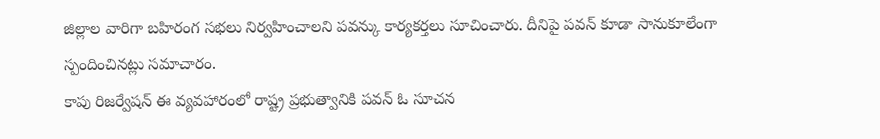జిల్లాల వారిగా బహిరంగ సభలు నిర్వహించాలని పవన్కు కార్యకర్తలు సూచించారు. దీనిపై పవన్ కూడా సానుకూలేంగా స్పందించినట్లు సమాచారం.
కాపు రిజర్వేషన్ ఈ వ్యవహారంలో రాష్ట్ర ప్రభుత్వానికి పవన్ ఓ సూచన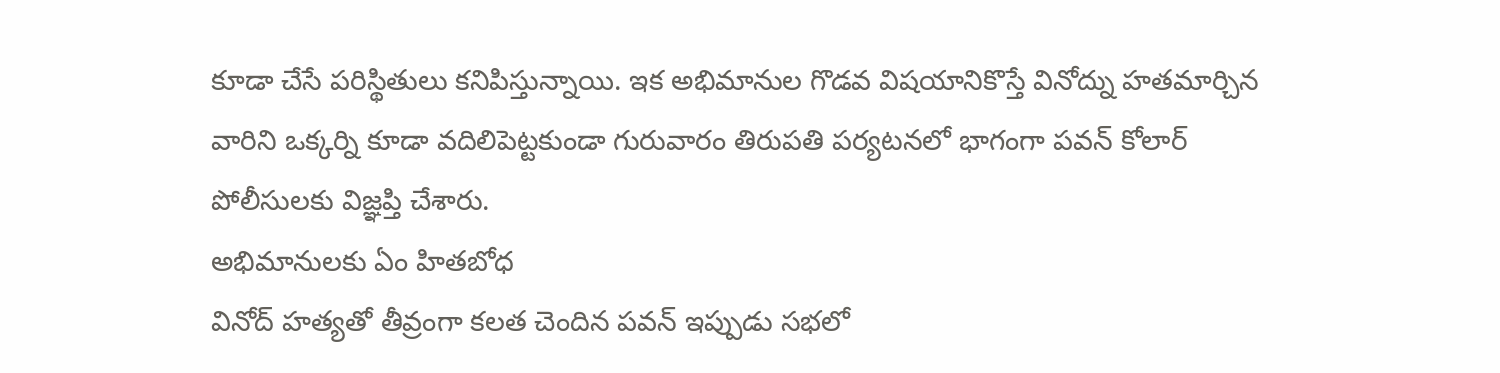కూడా చేసే పరిస్థితులు కనిపిస్తున్నాయి. ఇక అభిమానుల గొడవ విషయానికొస్తే వినోద్ను హతమార్చిన వారిని ఒక్కర్ని కూడా వదిలిపెట్టకుండా గురువారం తిరుపతి పర్యటనలో భాగంగా పవన్ కోలార్ పోలీసులకు విజ్ఞప్తి చేశారు.
అభిమానులకు ఏం హితబోధ
వినోద్ హత్యతో తీవ్రంగా కలత చెందిన పవన్ ఇప్పుడు సభలో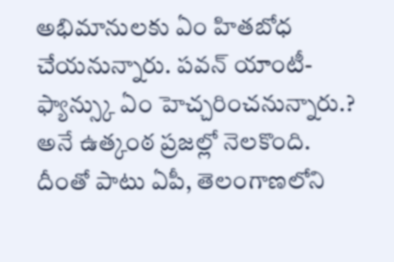అభిమానులకు ఏం హితబోధ చేయనున్నారు. పవన్ యాంటీ-ఫ్యాన్స్కు ఏం హెచ్చరించనున్నారు.? అనే ఉత్కంఠ ప్రజల్లో నెలకొంది. దీంతో పాటు ఏపీ, తెలంగాణలోని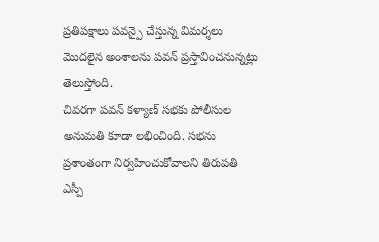ప్రతిపక్షాలు పవన్పై చేస్తున్న విమర్శలు మొదలైన అంశాలను పవన్ ప్రస్తావించనున్నట్లు తెలుస్తోంది.
చివరగా పవన్ కళ్యాణ్ సభకు పోలీసుల అనుమతి కూడా లభించింది. సభను ప్రశాంతంగా నిర్వహించుకోవాలని తిరుపతి ఎస్పీ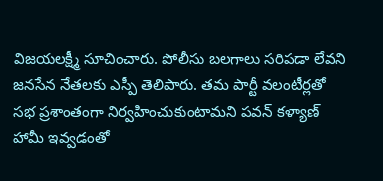విజయలక్ష్మీ సూచించారు. పోలీసు బలగాలు సరిపడా లేవని జనసేన నేతలకు ఎస్పీ తెలిపారు. తమ పార్టీ వలంటీర్లతో సభ ప్రశాంతంగా నిర్వహించుకుంటామని పవన్ కళ్యాణ్ హామీ ఇవ్వడంతో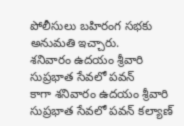పోలీసులు బహిరంగ సభకు అనుమతి ఇచ్చారు.
శనివారం ఉదయం శ్రీవారి సుప్రభాత సేవలో పవన్
కాగా శనివారం ఉదయం శ్రీవారి సుప్రభాత సేవలో పవన్ కల్యాణ్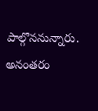పాల్గొననున్నారు. అనంతరం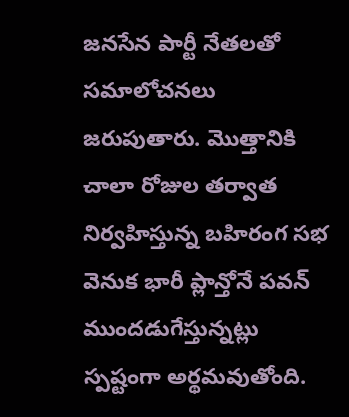జనసేన పార్టీ నేతలతో సమాలోచనలు జరుపుతారు. మొత్తానికి చాలా రోజుల తర్వాత నిర్వహిస్తున్న బహిరంగ సభ వెనుక భారీ ప్లాన్తోనే పవన్ ముందడుగేస్తున్నట్లు స్పష్టంగా అర్థమవుతోంది.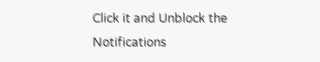Click it and Unblock the Notifications